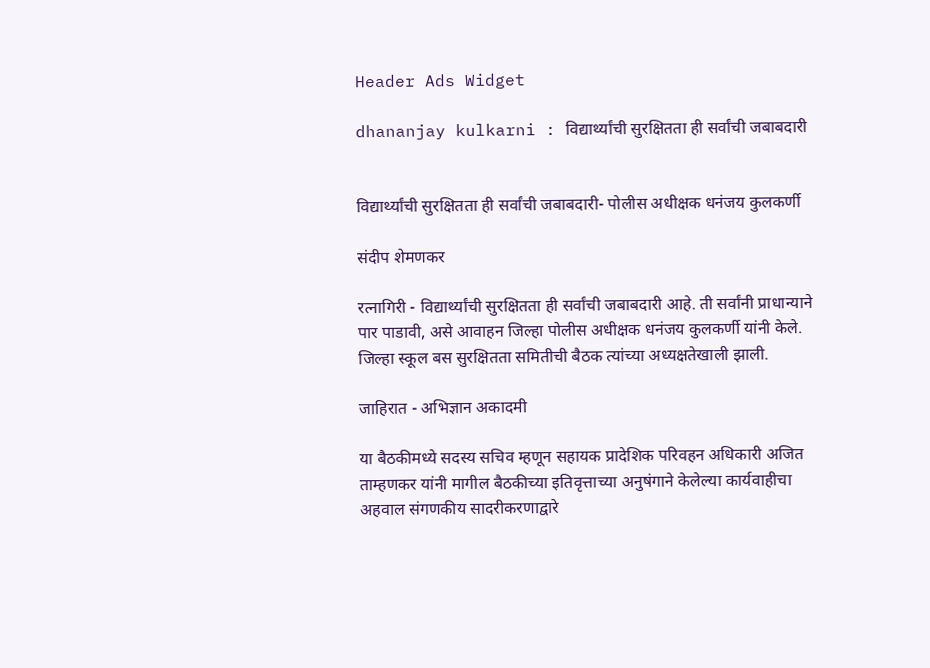Header Ads Widget

dhananjay kulkarni : विद्यार्थ्यांची सुरक्षितता ही सर्वांची जबाबदारी


विद्यार्थ्यांची सुरक्षितता ही सर्वांची जबाबदारी- पोलीस अधीक्षक धनंजय कुलकर्णी

संदीप शेमणकर

रत्नागिरी - विद्यार्थ्यांची सुरक्षितता ही सर्वांची जबाबदारी आहे. ती सर्वांनी प्राधान्याने पार पाडावी, असे आवाहन जिल्हा पोलीस अधीक्षक धनंजय कुलकर्णी यांनी केले. जिल्हा स्कूल बस सुरक्षितता समितीची बैठक त्यांच्या अध्यक्षतेखाली झाली.

जाहिरात - अभिज्ञान अकादमी

या बैठकीमध्ये सदस्य सचिव म्हणून सहायक प्रादेशिक परिवहन अधिकारी अजित ताम्हणकर यांनी मागील बैठकीच्या इतिवृत्ताच्या अनुषंगाने केलेल्या कार्यवाहीचा अहवाल संगणकीय सादरीकरणाद्वारे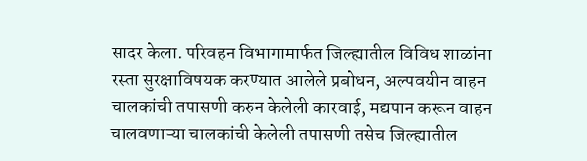सादर केला. परिवहन विभागामार्फत जिल्ह्यातील विविध शाळांना रस्ता सुरक्षाविषयक करण्यात आलेले प्रबोधन, अल्पवयीन वाहन चालकांची तपासणी करुन केलेली कारवाई, मद्यपान करून वाहन चालवणाऱ्या चालकांची केलेली तपासणी तसेच जिल्ह्यातील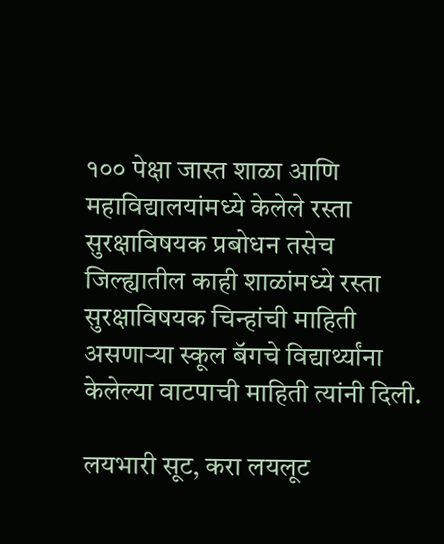१०० पेक्षा जास्त शाळा आणि महाविद्यालयांमध्ये केलेले रस्ता सुरक्षाविषयक प्रबोधन तसेच जिल्ह्यातील काही शाळांमध्ये रस्ता सुरक्षाविषयक चिन्हांची माहिती असणाऱ्या स्कूल बॅगचे विद्यार्थ्यांना केलेल्या वाटपाची माहिती त्यांनी दिली.

लयभारी सूट, करा लयलूट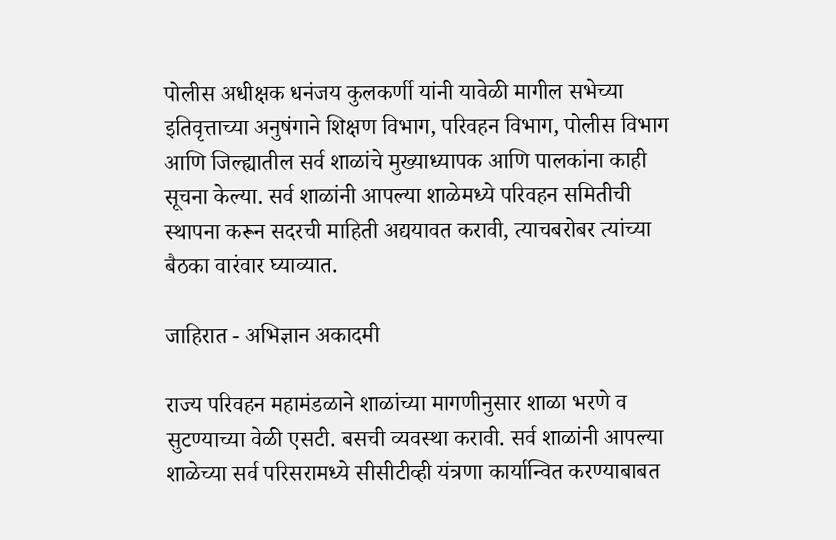पोलीस अधीक्षक धनंजय कुलकर्णी यांनी यावेळी मागील सभेच्या इतिवृत्ताच्या अनुषंगाने शिक्षण विभाग, परिवहन विभाग, पोलीस विभाग आणि जिल्ह्यातील सर्व शाळांचे मुख्याध्यापक आणि पालकांना काही सूचना केल्या. सर्व शाळांनी आपल्या शाळेमध्ये परिवहन समितीची स्थापना करून सदरची माहिती अद्ययावत करावी, त्याचबरोबर त्यांच्या बैठका वारंवार घ्याव्यात.

जाहिरात - अभिज्ञान अकादमी

राज्य परिवहन महामंडळाने शाळांच्या मागणीनुसार शाळा भरणे व सुटण्याच्या वेळी एसटी. बसची व्यवस्था करावी. सर्व शाळांनी आपल्या शाळेच्या सर्व परिसरामध्ये सीसीटीव्ही यंत्रणा कार्यान्वित करण्याबाबत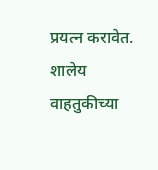प्रयत्न करावेत. शालेय वाहतुकीच्या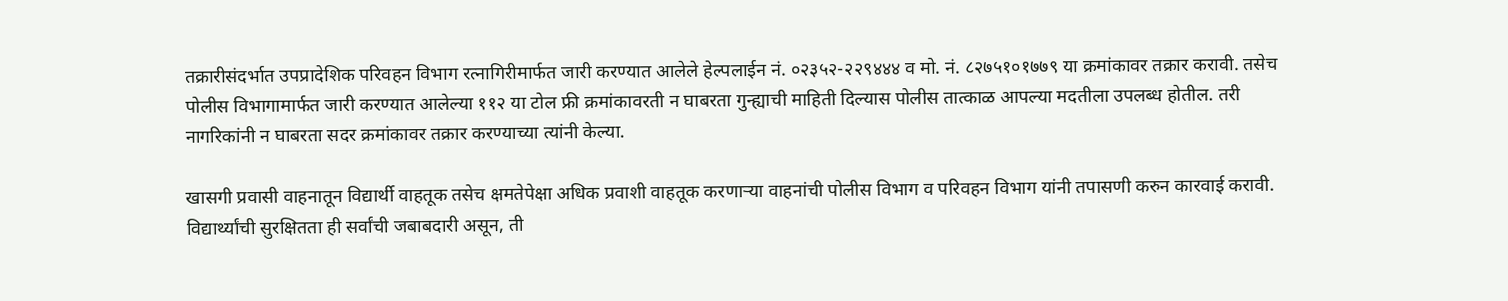तक्रारीसंदर्भात उपप्रादेशिक परिवहन विभाग रत्नागिरीमार्फत जारी करण्यात आलेले हेल्पलाईन नं. ०२३५२-२२९४४४ व मो. नं. ८२७५१०१७७९ या क्रमांकावर तक्रार करावी. तसेच पोलीस विभागामार्फत जारी करण्यात आलेल्या ११२ या टोल फ्री क्रमांकावरती न घाबरता गुन्ह्याची माहिती दिल्यास पोलीस तात्काळ आपल्या मदतीला उपलब्ध होतील. तरी नागरिकांनी न घाबरता सदर क्रमांकावर तक्रार करण्याच्या त्यांनी केल्या.

खासगी प्रवासी वाहनातून विद्यार्थी वाहतूक तसेच क्षमतेपेक्षा अधिक प्रवाशी वाहतूक करणाऱ्या वाहनांची पोलीस विभाग व परिवहन विभाग यांनी तपासणी करुन कारवाई करावी.  विद्यार्थ्यांची सुरक्षितता ही सर्वांची जबाबदारी असून, ती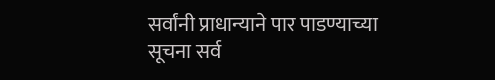सर्वांनी प्राधान्याने पार पाडण्याच्या सूचना सर्व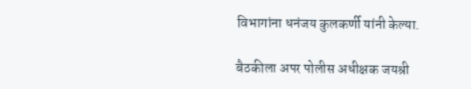विभागांना धनंजय कुलकर्णी यांनी केल्या.

बैठकीला अपर पोलीस अधीक्षक जयश्री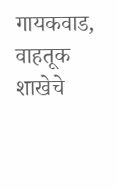गायकवाड, वाहतूक शाखेचे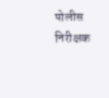पोलीस निरीक्षक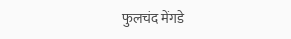फुलचंद मेंगडे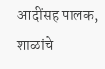आदींसह पालक, शाळांचे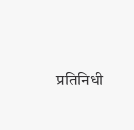प्रतिनिधी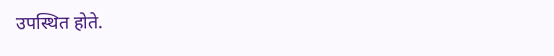उपस्थित होते.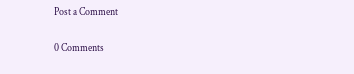Post a Comment

0 Comments